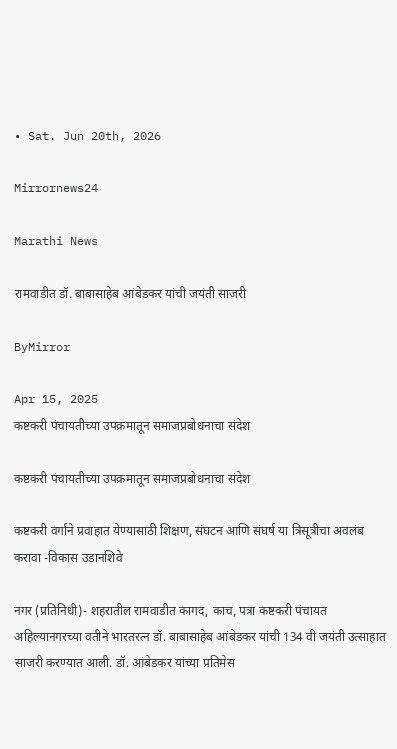• Sat. Jun 20th, 2026

Mirrornews24

Marathi News

रामवाडीत डॉ. बाबासाहेब आंबेडकर यांची जयंती साजरी

ByMirror

Apr 15, 2025
कष्टकरी पंचायतीच्या उपक्रमातून समाजप्रबोधनाचा संदेश

कष्टकरी पंचायतीच्या उपक्रमातून समाजप्रबोधनाचा संदेश

कष्टकरी वर्गाने प्रवाहात येण्यासाठी शिक्षण, संघटन आणि संघर्ष या त्रिसूत्रीचा अवलंब करावा -विकास उडानशिवे

नगर (प्रतिनिधी)- शहरातील रामवाडीत कागद, काच, पत्रा कष्टकरी पंचायत अहिल्यानगरच्या वतीने भारतरत्न डॉ. बाबासाहेब आंबेडकर यांची 134 वी जयंती उत्साहात साजरी करण्यात आली. डॉ. आंबेडकर यांच्या प्रतिमेस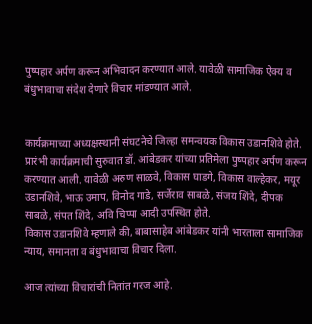पुष्पहार अर्पण करून अभिवादन करण्यात आले. यावेळी सामाजिक ऐक्य व बंधुभावाचा संदेश देणारे विचार मांडण्यात आले.


कार्यक्रमाच्या अध्यक्षस्थानी संघटनेचे जिल्हा समन्वयक विकास उडानशिवे होते. प्रारंभी कार्यक्रमाची सुरुवात डॉ. आंबेडकर यांच्या प्रतिमेला पुष्पहार अर्पण करून करण्यात आली. यावेळी अरुण साळवे, विकास घाडगे, विकास वाल्हेकर, मयूर उडानशिवे, भाऊ उमाप, विनोद गाडे, सर्जेराव साबळे, संजय शिंदे, दीपक साबळे, संपत शिंदे, अवि चिप्पा आदी उपस्थित होते.
विकास उडानशिवे म्हणाले की, बाबासाहेब आंबेडकर यांनी भारताला सामाजिक न्याय, समानता व बंधुभावाचा विचार दिला.

आज त्यांच्या विचारांची नितांत गरज आहे.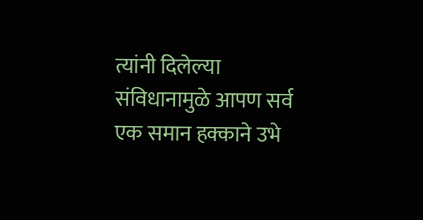त्यांनी दिलेल्या संविधानामुळे आपण सर्व एक समान हक्काने उभे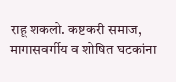राहू शकलो. कष्टकरी समाज, मागासवर्गीय व शोषित घटकांना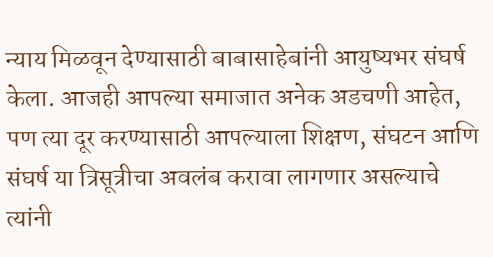न्याय मिळवून देण्यासाठी बाबासाहेबांनी आयुष्यभर संघर्ष केला. आजही आपल्या समाजात अनेक अडचणी आहेत, पण त्या दूर करण्यासाठी आपल्याला शिक्षण, संघटन आणि संघर्ष या त्रिसूत्रीचा अवलंब करावा लागणार असल्याचे त्यांनी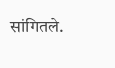सांगितले.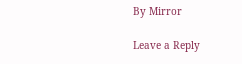By Mirror

Leave a Reply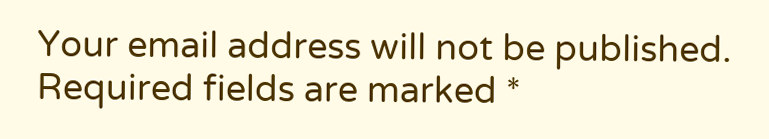Your email address will not be published. Required fields are marked *